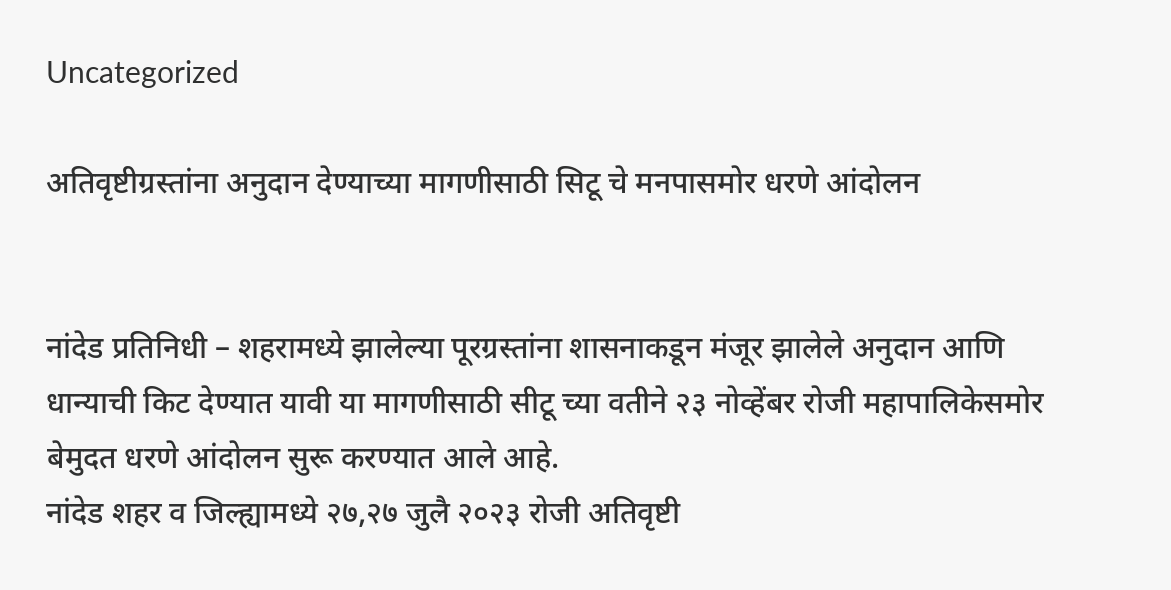Uncategorized

अतिवृष्टीग्रस्तांना अनुदान देण्याच्या मागणीसाठी सिटू चे मनपासमोर धरणे आंदोलन


नांदेड प्रतिनिधी – शहरामध्ये झालेल्या पूरग्रस्तांना शासनाकडून मंजूर झालेले अनुदान आणि धान्याची किट देण्यात यावी या मागणीसाठी सीटू च्या वतीने २३ नोव्हेंबर रोजी महापालिकेसमोर बेमुदत धरणे आंदोलन सुरू करण्यात आले आहे.
नांदेड शहर व जिल्ह्यामध्ये २७,२७ जुलै २०२३ रोजी अतिवृष्टी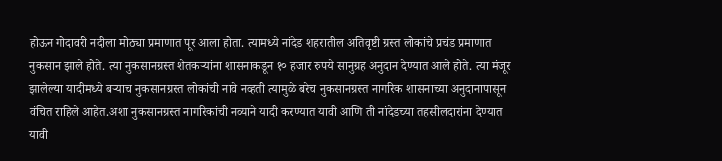होऊन गोदावरी नदीला मोठ्या प्रमाणात पूर आला होता. त्यामध्ये नांदेड शहरातील अतिवृष्टी ग्रस्त लोकांचे प्रचंड प्रमाणात नुकसान झाले होते. त्या नुकसानग्रस्त शेतकऱ्यांना शासनाकडून १० हजार रुपये सानुग्रह अनुदान देण्यात आले होते. त्या मंजूर झालेल्या यादीमध्ये बऱ्याच नुकसानग्रस्त लोकांची नावे नव्हती त्यामुळे बरेच नुकसानग्रस्त नागरिक शासनाच्या अनुदानापासून वंचित राहिले आहेत.अशा नुकसानग्रस्त नागरिकांची नव्याने यादी करण्यात यावी आणि ती नांदेडच्या तहसीलदारांना देण्यात यावी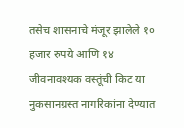तसेच शासनाचे मंजूर झालेले १० हजार रुपये आणि १४ जीवनावश्यक वस्तूंची किट या नुकसानग्रस्त नागरिकांना देण्यात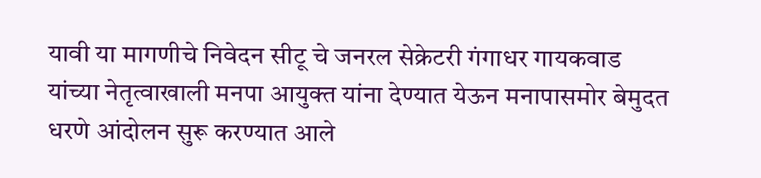यावी या मागणीचे निवेदन सीटू चे जनरल सेक्रेटरी गंगाधर गायकवाड यांच्या नेतृत्वाखाली मनपा आयुक्त यांना देण्यात येऊन मनापासमोर बेमुदत धरणे आंदोलन सुरू करण्यात आले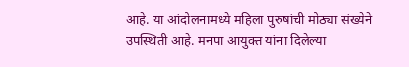आहे. या आंदोलनामध्ये महिला पुरुषांची मोठ्या संख्येने उपस्थिती आहे. मनपा आयुक्त यांना दिलेल्या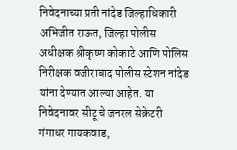निवेदनाच्या प्रती नांदेड जिल्हाधिकारी अभिजीत राऊत, जिल्हा पोलीस अधीक्षक श्रीकृष्ण कोकाटे आणि पोलिस निरीक्षक वजीराबाद पोलीस स्टेशन नांदेड यांना देण्यात आल्या आहेत. या निवेदनावर सीटू चे जनरल सेक्रेटरी गंगाधर गायकवाड,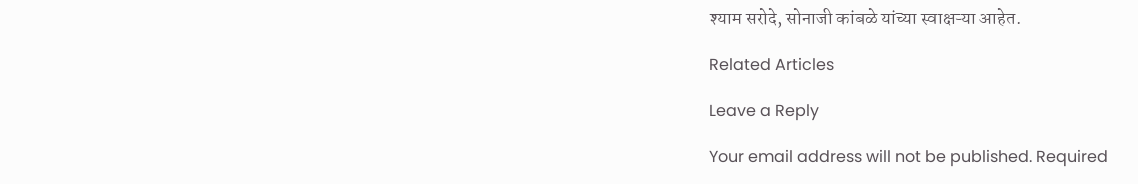श्याम सरोदे, सोनाजी कांबळे यांच्या स्वाक्षऱ्या आहेत.

Related Articles

Leave a Reply

Your email address will not be published. Required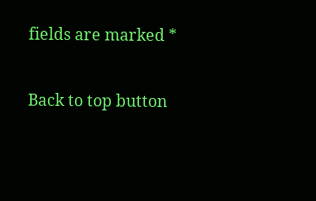fields are marked *

Back to top button